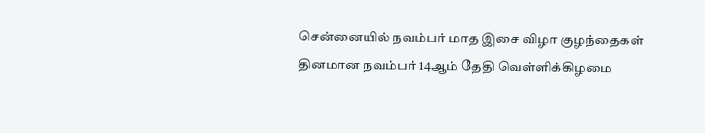சென்னையில் நவம்பர் மாத இசை விழா குழந்தைகள் தினமான நவம்பர் 14ஆம் தேதி வெள்ளிக்கிழமை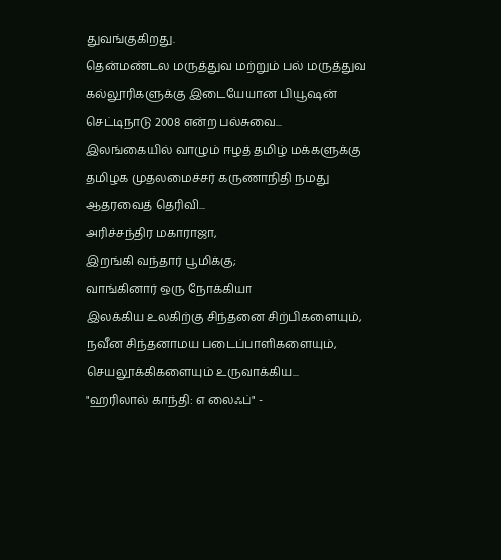துவங்குகிறது.
தென்மண்டல மருத்துவ மற்றும் பல் மருத்துவ கல்லூரிகளுக்கு இடையேயான பியூஷன் செட்டிநாடு 2008 என்ற பல்சுவை...
இலங்கையில் வாழும் ஈழத் தமிழ் மக்களுக்கு தமிழக முதலமைச்சர் கருணாநிதி நமது ஆதரவைத் தெரிவி...
அரிச்சந்திர மகாராஜா,
இறங்கி வந்தார் பூமிக்கு;
வாங்கினார் ஒரு நோக்கியா
இலக்கிய உலகிற்கு சிந்தனை சிற்பிகளையும், நவீன சிந்தனாமய படைப்பாளிகளையும், செயலூக்கிகளையும் உருவாக்கிய...
"ஹரிலால் காந்தி: எ லைஃப்" -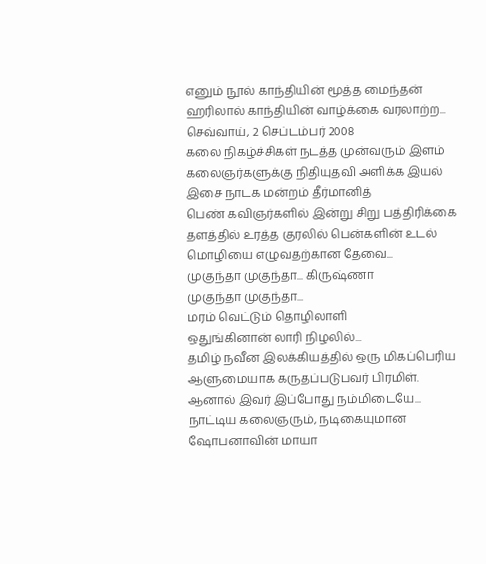எனும் நூல் காந்தியின் மூத்த மைந்தன் ஹரிலால் காந்தியின் வாழ்க்கை வரலாற்ற...
செவ்வாய், 2 செப்டம்பர் 2008
கலை நிகழ்ச்சிகள் நடத்த முன்வரும் இளம் கலைஞர்களுக்கு நிதியுதவி அளிக்க இயல் இசை நாடக மன்றம் தீர்மானித்
பெண் கவிஞர்களில் இன்று சிறு பத்திரிக்கை தளத்தில் உரத்த குரலில் பென்களின் உடல் மொழியை எழுவதற்கான தேவை...
முகுந்தா முகுந்தா... கிருஷ்ணா
முகுந்தா முகுந்தா...
மரம் வெட்டும் தொழிலாளி
ஒதுங்கினான் லாரி நிழலில்...
தமிழ் நவீன இலக்கியத்தில் ஒரு மிகப்பெரிய ஆளுமையாக கருதப்படுபவர் பிரமிள். ஆனால் இவர் இப்போது நம்மிடையே...
நாட்டிய கலைஞரும், நடிகையுமான ஷோபனாவின் மாயா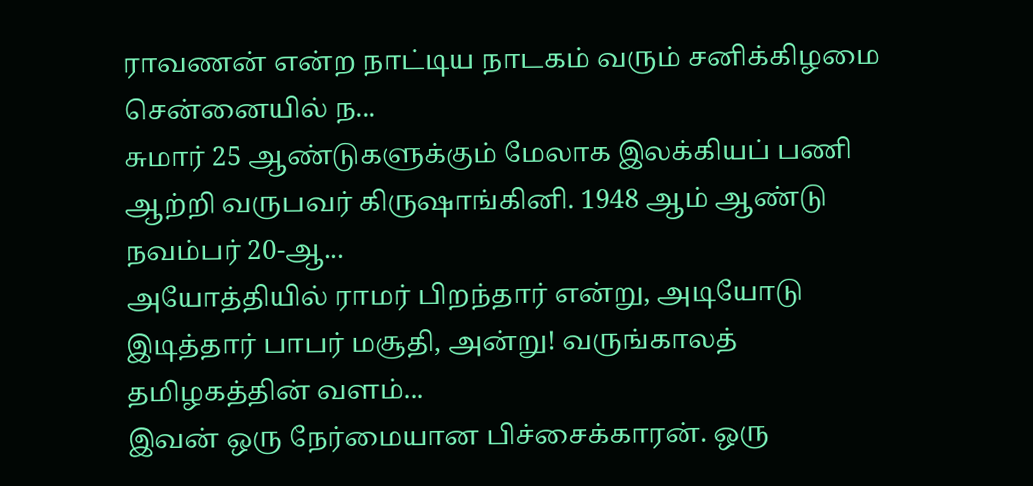ராவணன் என்ற நாட்டிய நாடகம் வரும் சனிக்கிழமை சென்னையில் ந...
சுமார் 25 ஆண்டுகளுக்கும் மேலாக இலக்கியப் பணி ஆற்றி வருபவர் கிருஷாங்கினி. 1948 ஆம் ஆண்டு நவம்பர் 20-ஆ...
அயோத்தியில் ராமர் பிறந்தார் என்று, அடியோடு இடித்தார் பாபர் மசூதி, அன்று! வருங்காலத் தமிழகத்தின் வளம்...
இவன் ஒரு நேர்மையான பிச்சைக்காரன். ஒரு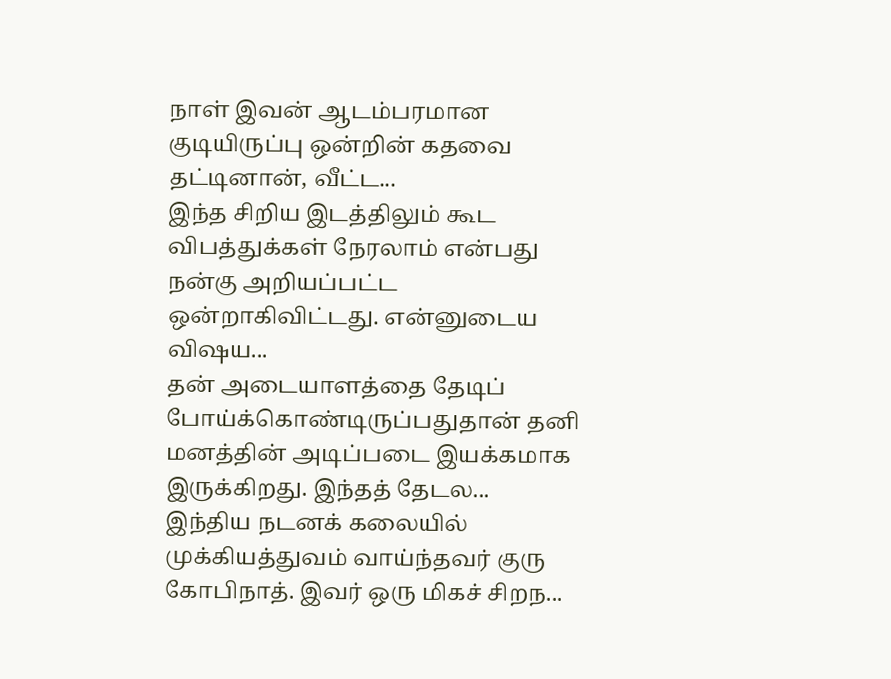நாள் இவன் ஆடம்பரமான குடியிருப்பு ஒன்றின் கதவை தட்டினான், வீட்ட...
இந்த சிறிய இடத்திலும் கூட விபத்துக்கள் நேரலாம் என்பது நன்கு அறியப்பட்ட ஒன்றாகிவிட்டது. என்னுடைய விஷய...
தன் அடையாளத்தை தேடிப் போய்க்கொண்டிருப்பதுதான் தனி மனத்தின் அடிப்படை இயக்கமாக இருக்கிறது. இந்தத் தேடல...
இந்திய நடனக் கலையில் முக்கியத்துவம் வாய்ந்தவர் குரு கோபிநாத். இவர் ஒரு மிகச் சிறந...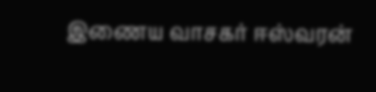இணைய வாசகர் ஈஸ்வரன்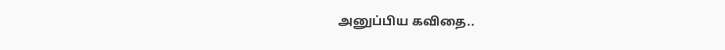அனுப்பிய கவிதை..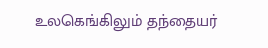உலகெங்கிலும் தந்தையர்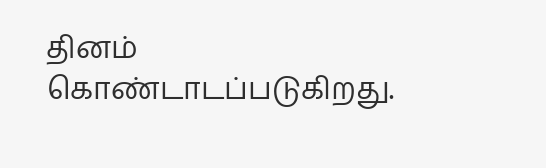தினம் கொண்டாடப்படுகிறது.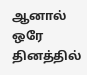ஆனால் ஒரே தினத்தில்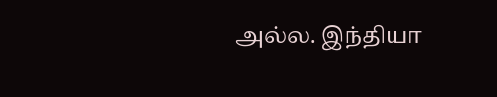அல்ல. இந்தியா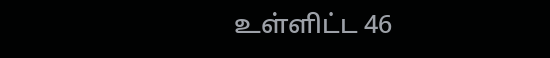உள்ளிட்ட 46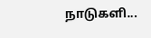நாடுகளி...